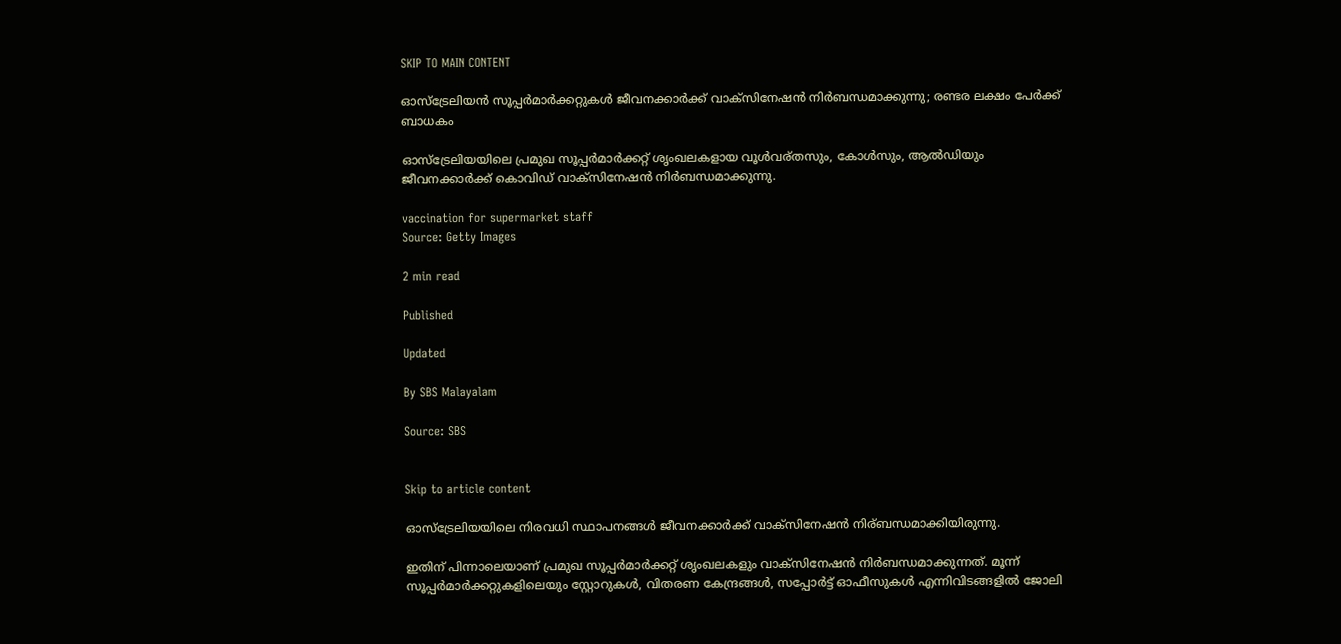SKIP TO MAIN CONTENT

ഓസ്‌ട്രേലിയൻ സൂപ്പർമാർക്കറ്റുകൾ ജീവനക്കാർക്ക് വാക്‌സിനേഷൻ നിർബന്ധമാക്കുന്നു; രണ്ടര ലക്ഷം പേർക്ക് ബാധകം

ഓസ്‌ട്രേലിയയിലെ പ്രമുഖ സൂപ്പർമാർക്കറ്റ് ശൃംഖലകളായ വൂൾവര്തസും, കോൾസും, ആൽഡിയും ജീവനക്കാർക്ക് കൊവിഡ് വാക്‌സിനേഷൻ നിർബന്ധമാക്കുന്നു.

vaccination for supermarket staff
Source: Getty Images

2 min read

Published

Updated

By SBS Malayalam

Source: SBS


Skip to article content

ഓസ്‌ട്രേലിയയിലെ നിരവധി സ്ഥാപനങ്ങൾ ജീവനക്കാർക്ക് വാക്‌സിനേഷൻ നിര്ബന്ധമാക്കിയിരുന്നു.

ഇതിന് പിന്നാലെയാണ് പ്രമുഖ സൂപ്പർമാർക്കറ്റ് ശൃംഖലകളും വാക്‌സിനേഷൻ നിർബന്ധമാക്കുന്നത്. മൂന്ന് സൂപ്പർമാർക്കറ്റുകളിലെയും സ്റ്റോറുകൾ, വിതരണ കേന്ദ്രങ്ങൾ, സപ്പോർട്ട് ഓഫീസുകൾ എന്നിവിടങ്ങളിൽ ജോലി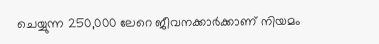ചെയ്യുന്ന 250,000 ലേറെ ജീവനക്കാർക്കാണ് നിയമം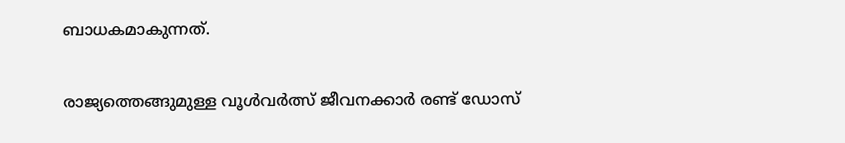ബാധകമാകുന്നത്.

രാജ്യത്തെങ്ങുമുള്ള വൂൾവർത്സ് ജീവനക്കാർ രണ്ട് ഡോസ്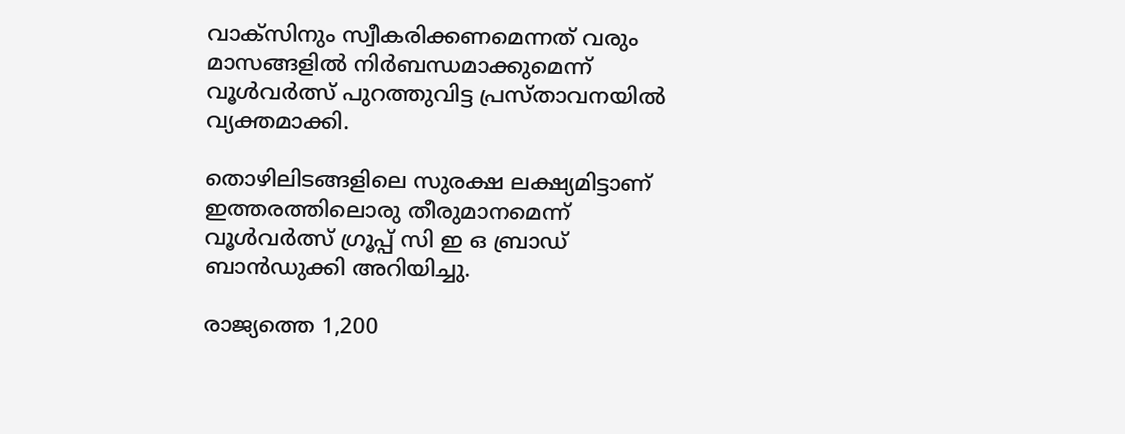വാക്‌സിനും സ്വീകരിക്കണമെന്നത് വരും മാസങ്ങളിൽ നിർബന്ധമാക്കുമെന്ന് വൂൾവർത്സ് പുറത്തുവിട്ട പ്രസ്താവനയിൽ വ്യക്തമാക്കി.

തൊഴിലിടങ്ങളിലെ സുരക്ഷ ലക്ഷ്യമിട്ടാണ് ഇത്തരത്തിലൊരു തീരുമാനമെന്ന് വൂൾവർത്സ് ഗ്രൂപ്പ് സി ഇ ഒ ബ്രാഡ് ബാൻഡുക്കി അറിയിച്ചു.

രാജ്യത്തെ 1,200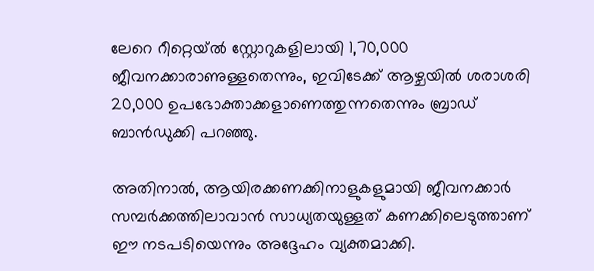ലേറെ റീറ്റെയ്ൽ സ്റ്റോറുകളിലായി 1,70,000 ജീവനക്കാരാണുള്ളതെന്നും, ഇവിടേക്ക് ആഴ്ചയിൽ ശരാശരി 20,000 ഉപഭോക്താക്കളാണെത്തുന്നതെന്നും ബ്രാഡ് ബാൻഡുക്കി പറഞ്ഞു.

അതിനാൽ, ആയിരക്കണക്കിനാളുകളുമായി ജീവനക്കാർ സമ്പർക്കത്തിലാവാൻ സാധ്യതയുള്ളത് കണക്കിലെടുത്താണ് ഈ നടപടിയെന്നും അദ്ദേഹം വ്യക്തമാക്കി.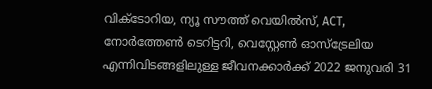വിക്ടോറിയ, ന്യൂ സൗത്ത് വെയിൽസ്, ACT, നോർത്തേൺ ടെറിട്ടറി, വെസ്റ്റേൺ ഓസ്ട്രേലിയ എന്നിവിടങ്ങളിലുള്ള ജീവനക്കാർക്ക് 2022 ജനുവരി 31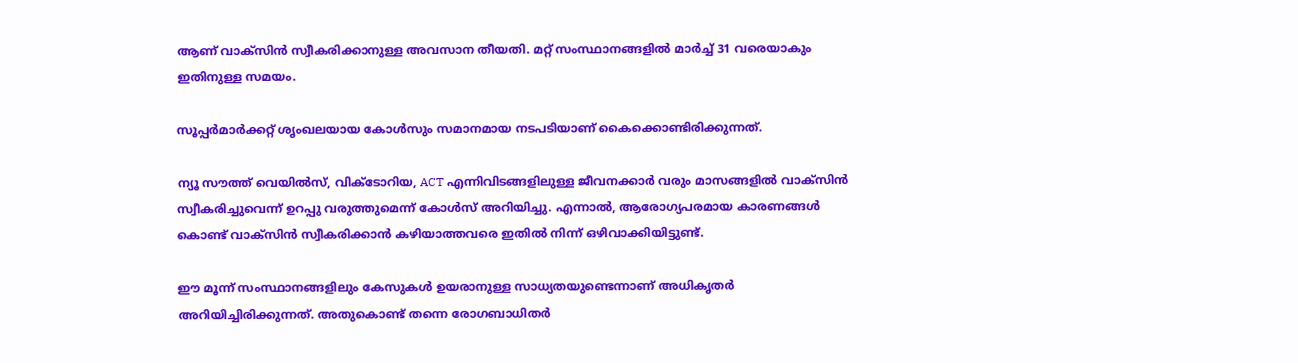ആണ് വാക്‌സിൻ സ്വീകരിക്കാനുള്ള അവസാന തീയതി. മറ്റ് സംസ്ഥാനങ്ങളിൽ മാർച്ച് 31 വരെയാകും ഇതിനുള്ള സമയം.

സൂപ്പർമാർക്കറ്റ് ശൃംഖലയായ കോൾസും സമാനമായ നടപടിയാണ് കൈക്കൊണ്ടിരിക്കുന്നത്.

ന്യൂ സൗത്ത് വെയിൽസ്, വിക്ടോറിയ, ACT എന്നിവിടങ്ങളിലുള്ള ജീവനക്കാർ വരും മാസങ്ങളിൽ വാക്‌സിൻ സ്വീകരിച്ചുവെന്ന് ഉറപ്പു വരുത്തുമെന്ന് കോൾസ് അറിയിച്ചു. എന്നാൽ, ആരോഗ്യപരമായ കാരണങ്ങൾ കൊണ്ട് വാക്‌സിൻ സ്വീകരിക്കാൻ കഴിയാത്തവരെ ഇതിൽ നിന്ന് ഒഴിവാക്കിയിട്ടുണ്ട്.

ഈ മൂന്ന് സംസ്ഥാനങ്ങളിലും കേസുകൾ ഉയരാനുള്ള സാധ്യതയുണ്ടെന്നാണ് അധികൃതർ അറിയിച്ചിരിക്കുന്നത്. അതുകൊണ്ട് തന്നെ രോഗബാധിതർ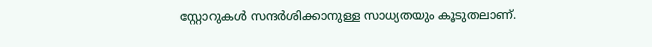സ്റ്റോറുകൾ സന്ദർശിക്കാനുള്ള സാധ്യതയും കൂടുതലാണ്.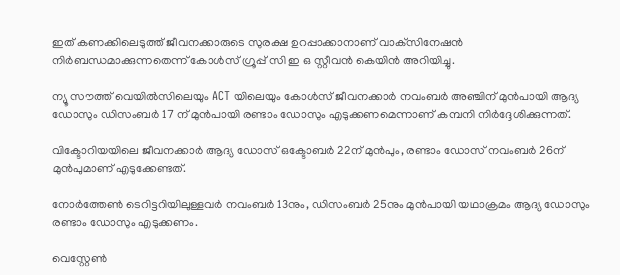ഇത് കണക്കിലെടുത്ത് ജീവനക്കാരുടെ സുരക്ഷ ഉറപ്പാക്കാനാണ് വാക്‌സിനേഷൻ നിർബന്ധമാക്കുന്നതെന്ന് കോൾസ് ഗ്രൂപ്പ് സി ഇ ഒ സ്റ്റീവൻ കെയിൻ അറിയിച്ചു.

ന്യൂ സൗത്ത് വെയിൽസിലെയും ACT യിലെയും കോൾസ് ജീവനക്കാർ നവംബർ അഞ്ചിന് മുൻപായി ആദ്യ ഡോസും ഡിസംബർ 17 ന് മുൻപായി രണ്ടാം ഡോസും എടുക്കണമെന്നാണ് കമ്പനി നിർദ്ദേശിക്കുന്നത്.

വിക്ടോറിയയിലെ ജീവനക്കാർ ആദ്യ ഡോസ് ഒക്ടോബർ 22ന് മുൻപും, രണ്ടാം ഡോസ് നവംബർ 26ന് മുൻപുമാണ് എടുക്കേണ്ടത്.

നോർത്തേൺ ടെറിട്ടറിയിലുള്ളവർ നവംബർ 13നും, ഡിസംബർ 25നും മുൻപായി യഥാക്രമം ആദ്യ ഡോസും രണ്ടാം ഡോസും എടുക്കണം.

വെസ്റ്റേൺ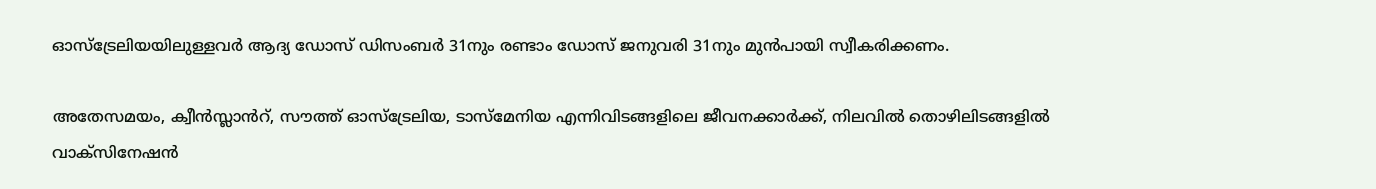ഓസ്‌ട്രേലിയയിലുള്ളവർ ആദ്യ ഡോസ് ഡിസംബർ 31നും രണ്ടാം ഡോസ് ജനുവരി 31നും മുൻപായി സ്വീകരിക്കണം.

അതേസമയം, ക്വീൻസ്ലാൻറ്, സൗത്ത് ഓസ്ട്രേലിയ, ടാസ്മേനിയ എന്നിവിടങ്ങളിലെ ജീവനക്കാർക്ക്, നിലവിൽ തൊഴിലിടങ്ങളിൽ വാക്‌സിനേഷൻ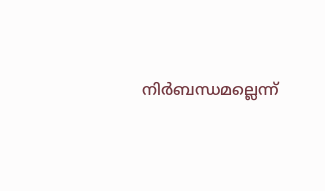നിർബന്ധമല്ലെന്ന്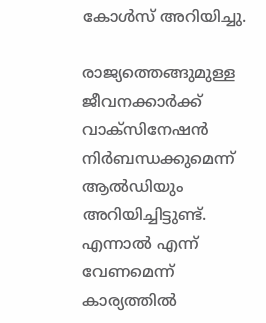കോൾസ് അറിയിച്ചു.

രാജ്യത്തെങ്ങുമുള്ള ജീവനക്കാർക്ക് വാക്‌സിനേഷൻ നിർബന്ധക്കുമെന്ന് ആൽഡിയും അറിയിച്ചിട്ടുണ്ട്. എന്നാൽ എന്ന് വേണമെന്ന് കാര്യത്തിൽ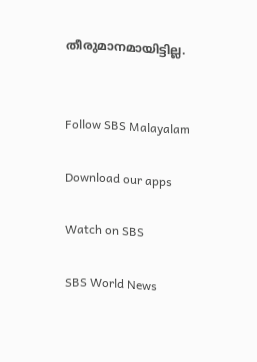തീരുമാനമായിട്ടില്ല.


Follow SBS Malayalam

Download our apps

Watch on SBS

SBS World News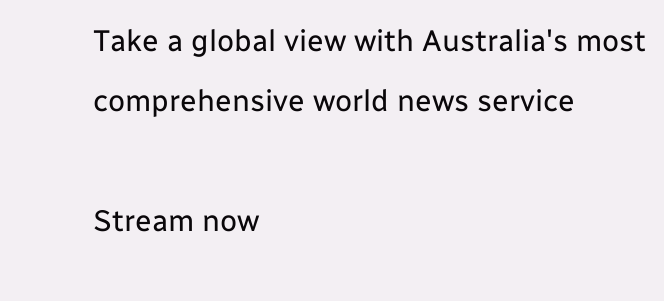Take a global view with Australia's most comprehensive world news service

Stream now